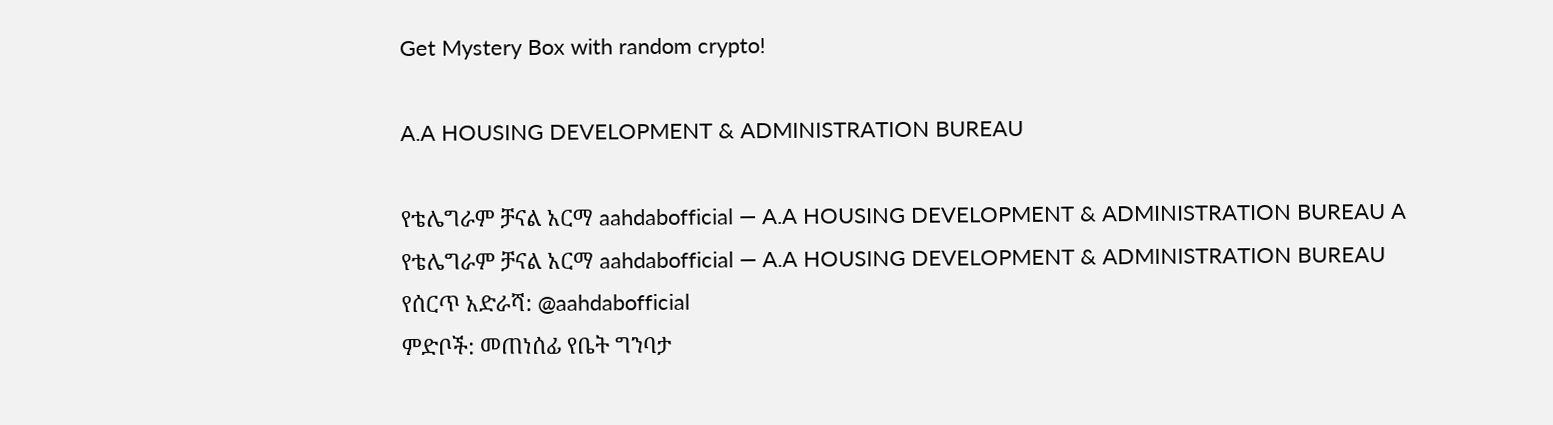Get Mystery Box with random crypto!

A.A HOUSING DEVELOPMENT & ADMINISTRATION BUREAU

የቴሌግራም ቻናል አርማ aahdabofficial — A.A HOUSING DEVELOPMENT & ADMINISTRATION BUREAU A
የቴሌግራም ቻናል አርማ aahdabofficial — A.A HOUSING DEVELOPMENT & ADMINISTRATION BUREAU
የሰርጥ አድራሻ: @aahdabofficial
ምድቦች: መጠነሰፊ የቤት ግንባታ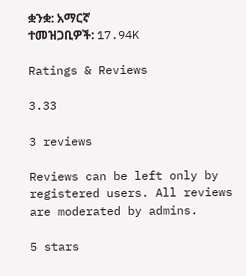ቋንቋ: አማርኛ
ተመዝጋቢዎች: 17.94K

Ratings & Reviews

3.33

3 reviews

Reviews can be left only by registered users. All reviews are moderated by admins.

5 stars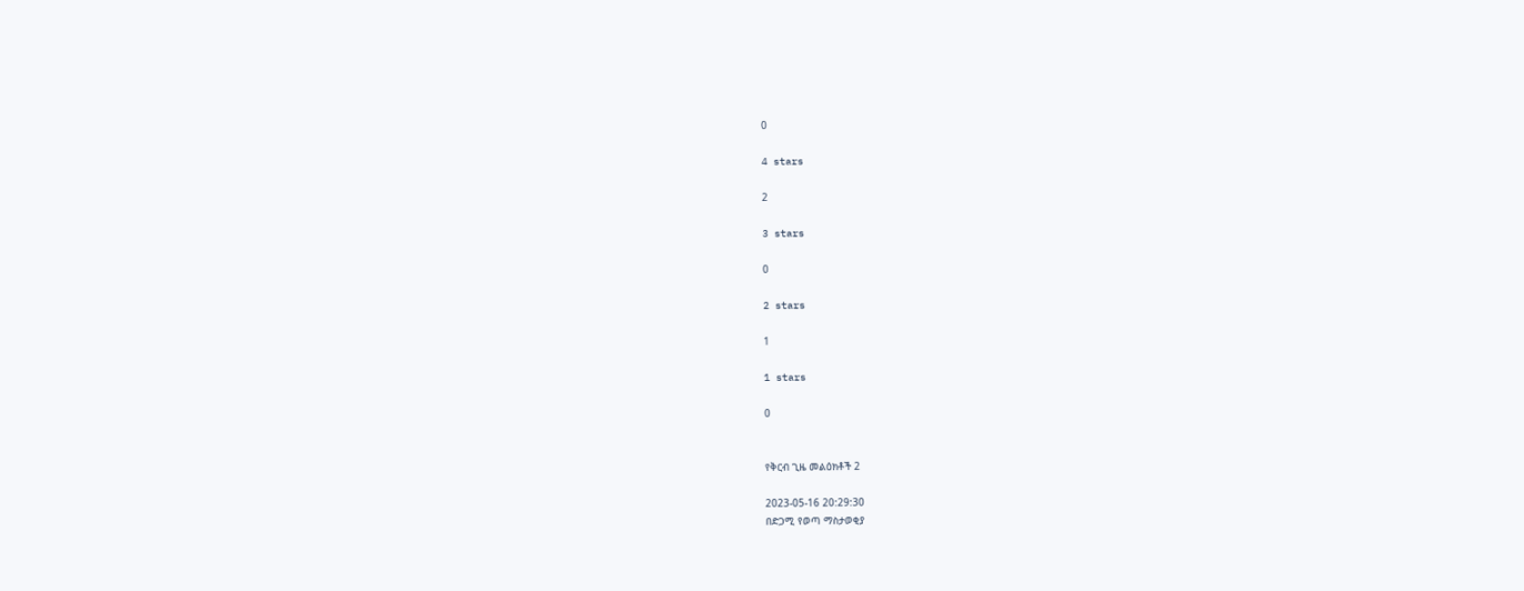0

4 stars

2

3 stars

0

2 stars

1

1 stars

0


የቅርብ ጊዜ መልዕክቶች 2

2023-05-16 20:29:30
በድጋሚ የወጣ ማስታወቂያ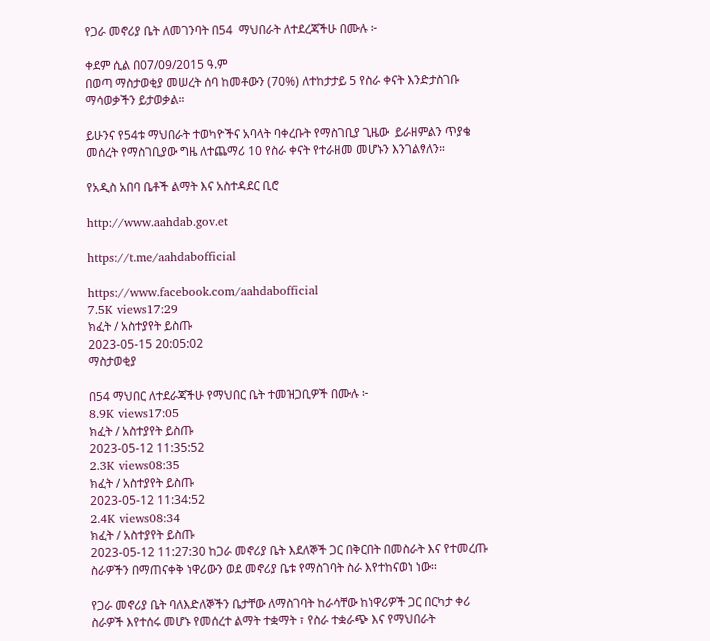የጋራ መኖሪያ ቤት ለመገንባት በ54  ማህበራት ለተደረጃችሁ በሙሉ ፦

ቀደም ሲል በ07/09/2015 ዓ.ም
በወጣ ማስታወቂያ መሠረት ሰባ ከመቶውን (70%) ለተከታታይ 5 የስራ ቀናት እንድታስገቡ ማሳወቃችን ይታወቃል።

ይሁንና የ54ቱ ማህበራት ተወካዮችና አባላት ባቀረቡት የማስገቢያ ጊዜው  ይራዘምልን ጥያቄ  መሰረት የማስገቢያው ግዜ ለተጨማሪ 10 የስራ ቀናት የተራዘመ መሆኑን እንገልፃለን።

የአዲስ አበባ ቤቶች ልማት እና አስተዳደር ቢሮ

http://www.aahdab.gov.et

https://t.me/aahdabofficial

https://www.facebook.com/aahdabofficial
7.5K views17:29
ክፈት / አስተያየት ይስጡ
2023-05-15 20:05:02
ማስታወቂያ

በ54 ማህበር ለተደራጃችሁ የማህበር ቤት ተመዝጋቢዎች በሙሉ ፦
8.9K views17:05
ክፈት / አስተያየት ይስጡ
2023-05-12 11:35:52
2.3K views08:35
ክፈት / አስተያየት ይስጡ
2023-05-12 11:34:52
2.4K views08:34
ክፈት / አስተያየት ይስጡ
2023-05-12 11:27:30 ከጋራ መኖሪያ ቤት እደለኞች ጋር በቅርበት በመስራት እና የተመረጡ ስራዎችን በማጠናቀቅ ነዋሪውን ወደ መኖሪያ ቤቱ የማስገባት ስራ እየተከናወነ ነው፡፡

የጋራ መኖሪያ ቤት ባለእድለኞችን ቤታቸው ለማስገባት ከራሳቸው ከነዋሪዎች ጋር በርካታ ቀሪ ስራዎች እየተሰሩ መሆኑ የመሰረተ ልማት ተቋማት ፣ የስራ ተቋራጭ እና የማህበራት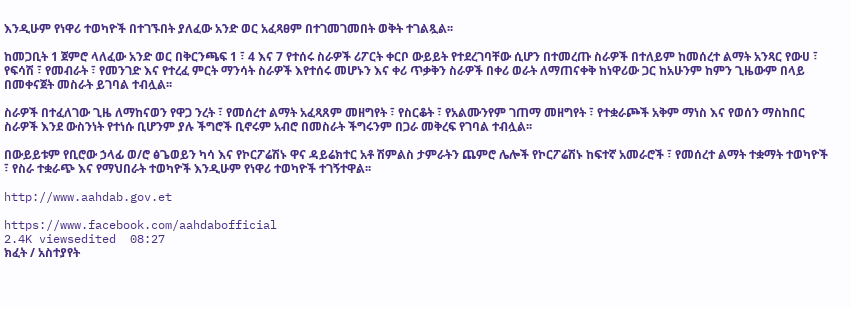እንዲሁም የነዋሪ ተወካዮች በተገኙበት ያለፈው አንድ ወር አፈጻፀም በተገመገመበት ወቅት ተገልጿል፡፡

ከመጋቢት 1 ጀምሮ ላለፈው አንድ ወር በቅርንጫፍ 1 ፣ 4 እና 7 የተሰሩ ስራዎች ሪፖርት ቀርቦ ውይይት የተደረገባቸው ሲሆን በተመረጡ ስራዎች በተለይም ከመሰረተ ልማት አንጻር የውሀ ፣ የፍሳሽ ፣ የመብራት ፣ የመንገድ እና የተረፈ ምርት ማንሳት ስራዎች እየተሰሩ መሆኑን እና ቀሪ ጥቃቅን ስራዎች በቀሪ ወራት ለማጠናቀቅ ከነዋሪው ጋር ከአሁንም ከምን ጊዜውም በላይ በመቀናጀት መስራት ይገባል ተብሏል፡፡

ስራዎች በተፈለገው ጊዜ ለማከናወን የዋጋ ንረት ፣ የመሰረተ ልማት አፈጻጸም መዘግየት ፣ የስርቆት ፣ የአልሙንየም ገጠማ መዘግየት ፣ የተቋራጮች አቅም ማነስ እና የወሰን ማስከበር ስራዎች እንደ ውስንነት የተነሱ ቢሆንም ያሉ ችግሮች ቢኖሩም አብሮ በመስራት ችግሩንም በጋራ መቅረፍ የገባል ተብሏል፡፡

በውይይቱም የቢሮው ኃላፊ ወ/ሮ ፅጌወይን ካሳ እና የኮርፖሬሽኑ ዋና ዳይሬክተር አቶ ሽምልስ ታምራትን ጨምሮ ሌሎች የኮርፖሬሽኑ ከፍተኛ አመራሮች ፣ የመሰረተ ልማት ተቋማት ተወካዮች ፣ የስራ ተቋራጭ እና የማህበራት ተወካዮች እንዲሁም የነዋሪ ተወካዮች ተገኝተዋል፡፡

http://www.aahdab.gov.et

https://www.facebook.com/aahdabofficial
2.4K viewsedited  08:27
ክፈት / አስተያየት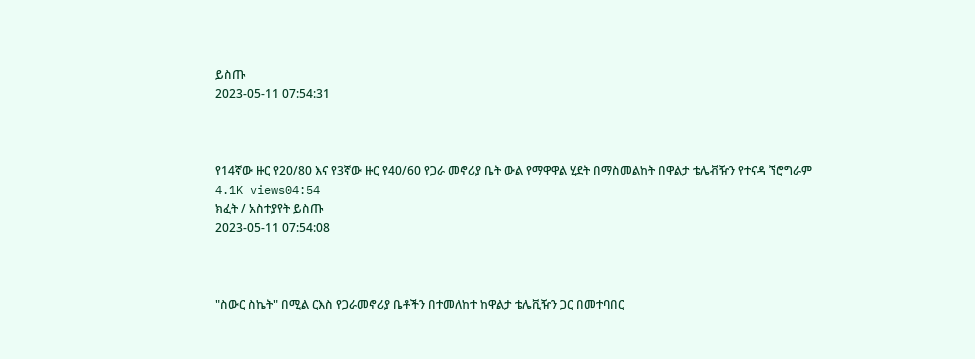ይስጡ
2023-05-11 07:54:31



የ14ኛው ዙር የ20/80 እና የ3ኛው ዙር የ40/60 የጋራ መኖሪያ ቤት ውል የማዋዋል ሂደት በማስመልከት በዋልታ ቴሌቭዥን የተናዳ ኘሮግራም
4.1K views04:54
ክፈት / አስተያየት ይስጡ
2023-05-11 07:54:08



"ስውር ስኬት" በሚል ርእስ የጋራመኖሪያ ቤቶችን በተመለከተ ከዋልታ ቴሌቪዥን ጋር በመተባበር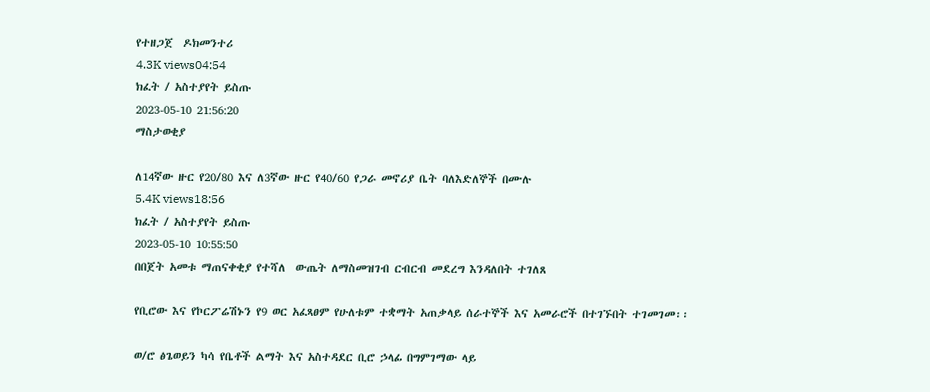የተዘጋጀ  ዶክመንተሪ
4.3K views04:54
ክፈት / አስተያየት ይስጡ
2023-05-10 21:56:20
ማስታወቂያ

ለ14ኛው ዙር የ20/80 እና ለ3ኛው ዙር የ40/60 የጋራ መኖሪያ ቤት ባለእድለኞች በሙሉ
5.4K views18:56
ክፈት / አስተያየት ይስጡ
2023-05-10 10:55:50
በበጀት አመቱ ማጠናቀቂያ የተሻለ  ውጤት ለማስመዝገብ ርብርብ መደረግ እንዳለበት ተገለጸ

የቢሮው እና የኮርፖሬሽኑን የ9 ወር አፈጻፀም የሁለቱም ተቋማት አጠቃላይ ሰራተኞች እና አመራሮች በተገኙበት ተገመገመ፡፡

ወ/ሮ ፅጌወይን ካሳ የቤቶች ልማት እና አስተዳደር ቢሮ ኃላፊ በግምገማው ላይ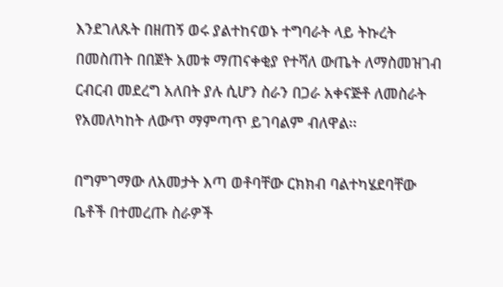እንደገለጹት በዘጠኝ ወሩ ያልተከናወኑ ተግባራት ላይ ትኩረት በመስጠት በበጀት አመቱ ማጠናቀቂያ የተሻለ ውጤት ለማስመዝገብ ርብርብ መደረግ አለበት ያሉ ሲሆን ስራን በጋራ አቀናጅቶ ለመስራት የአመለካከት ለውጥ ማምጣጥ ይገባልም ብለዋል፡፡

በግምገማው ለአመታት እጣ ወቶባቸው ርክክብ ባልተካሄደባቸው ቤቶች በተመረጡ ስራዎች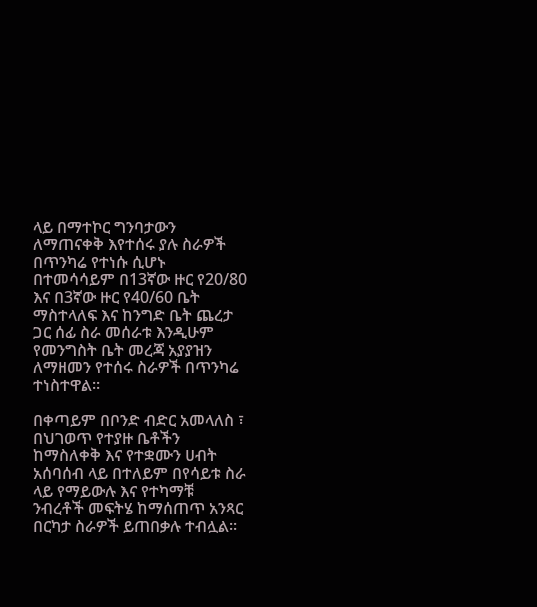ላይ በማተኮር ግንባታውን ለማጠናቀቅ እየተሰሩ ያሉ ስራዎች በጥንካሬ የተነሱ ሲሆኑ በተመሳሳይም በ13ኛው ዙር የ20/80 እና በ3ኛው ዙር የ40/60 ቤት ማስተላለፍ እና ከንግድ ቤት ጨረታ ጋር ሰፊ ስራ መሰራቱ እንዲሁም የመንግስት ቤት መረጃ አያያዝን ለማዘመን የተሰሩ ስራዎች በጥንካሬ ተነስተዋል፡፡

በቀጣይም በቦንድ ብድር አመላለስ ፣ በህገወጥ የተያዙ ቤቶችን ከማስለቀቅ እና የተቋሙን ሀብት አሰባሰብ ላይ በተለይም በየሳይቱ ስራ ላይ የማይውሉ እና የተካማቹ ንብረቶች መፍትሄ ከማሰጠጥ አንጻር በርካታ ስራዎች ይጠበቃሉ ተብሏል፡፡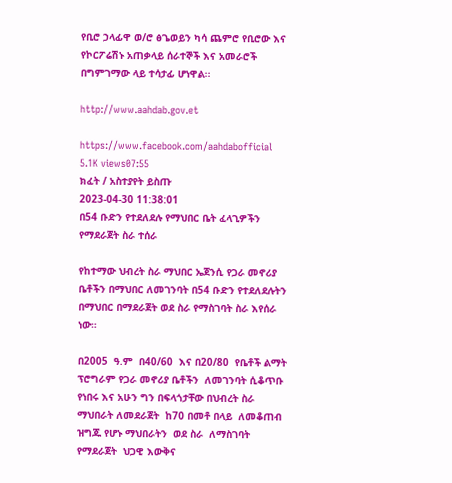የቢሮ ኃላፊዋ ወ/ሮ ፅጌወይን ካሳ ጨምሮ የቢሮው እና የኮርፖሬሽኑ አጠቃላይ ሰራተኞች እና አመራሮች በግምገማው ላይ ተሳታፊ ሆነዋል፡፡

http://www.aahdab.gov.et

https://www.facebook.com/aahdabofficial
5.1K views07:55
ክፈት / አስተያየት ይስጡ
2023-04-30 11:38:01
በ54 ቡድን የተደለደሉ የማህበር ቤት ፈላጊዎችን የማደራጀት ስራ ተሰራ

የከተማው ህብረት ስራ ማህበር ኤጀንሲ የጋራ መኖሪያ ቤቶችን በማህበር ለመገንባት በ54 ቡድን የተደለደሉትን በማህበር በማደራጀት ወደ ስራ የማስገባት ስራ እየሰራ ነው።

በ2005  ዓ.ም  በ40/60  እና በ20/80  የቤቶች ልማት ፕሮግራም የጋራ መኖሪያ ቤቶችን  ለመገንባት ሲቆጥቡ የነበሩ እና አሁን ግን በፍላጎታቸው በህብረት ስራ ማህበራት ለመደራጀት  ከ70 በመቶ በላይ  ለመቆጠብ  ዝግጁ የሆኑ ማህበራትን  ወደ ስራ  ለማስገባት  የማደራጀት  ህጋዊ እውቅና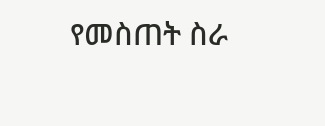የመስጠት ስራ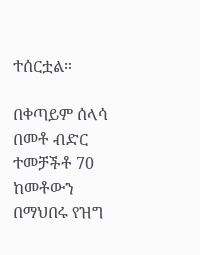ተሰርቷል።

በቀጣይም ሰላሳ በመቶ ብድር ተመቻችቶ 70 ከመቶውን በማህበሩ የዝግ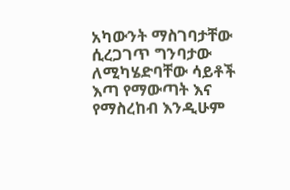አካውንት ማስገባታቸው ሲረጋገጥ ግንባታው ለሚካሄድባቸው ሳይቶች እጣ የማውጣት እና የማስረከብ እንዲሁም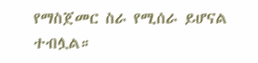የማስጀመር ስራ የሚሰራ ይሆናል ተብሏል።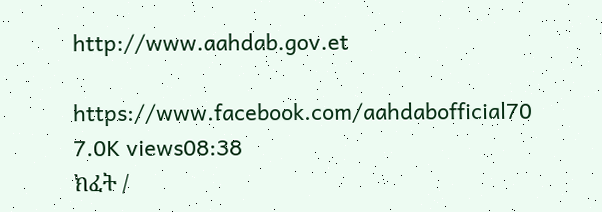http://www.aahdab.gov.et

https://www.facebook.com/aahdabofficial70
7.0K views08:38
ክፈት /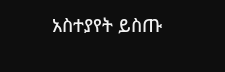አስተያየት ይስጡ